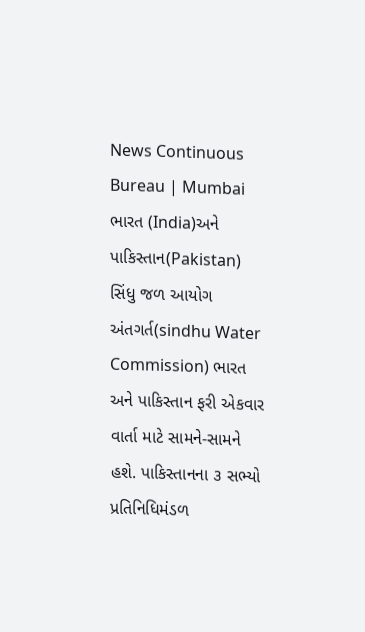News Continuous Bureau | Mumbai ભારત (India)અને પાકિસ્તાન(Pakistan) સિંધુ જળ આયોગ અંતગર્ત(sindhu Water Commission) ભારત અને પાકિસ્તાન ફરી એકવાર વાર્તા માટે સામને-સામને હશે. પાકિસ્તાનના ૩ સભ્યો પ્રતિનિધિમંડળ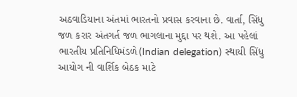અઠવાડિયાના અંતમાં ભારતનો પ્રવાસ કરવાના છે. વાર્તા, સિંધુ જળ કરાર અંતગર્ત જળ ભાગલાના મુદ્દા પર થશે. આ પહેલાં ભારતીય પ્રતિનિધિમંડળે(Indian delegation) સ્થાયી સિંધુ આયોગ ની વાર્શિક બેઠક માટે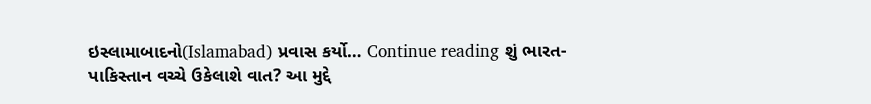ઇસ્લામાબાદનો(Islamabad) પ્રવાસ કર્યો… Continue reading શું ભારત-પાકિસ્તાન વચ્ચે ઉકેલાશે વાત? આ મુદ્દે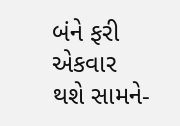બંને ફરી એકવાર થશે સામને-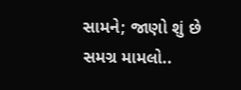સામને; જાણો શું છે સમગ્ર મામલો..